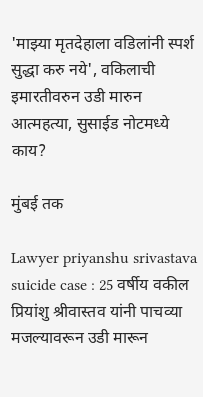'माझ्या मृतदेहाला वडिलांनी स्पर्श सुद्धा करु नये', वकिलाची इमारतीवरुन उडी मारुन आत्महत्या, सुसाईड नोटमध्ये काय?

मुंबई तक

Lawyer priyanshu srivastava suicide case : 25 वर्षीय वकील प्रियांशु श्रीवास्तव यांनी पाचव्या मजल्यावरून उडी मारून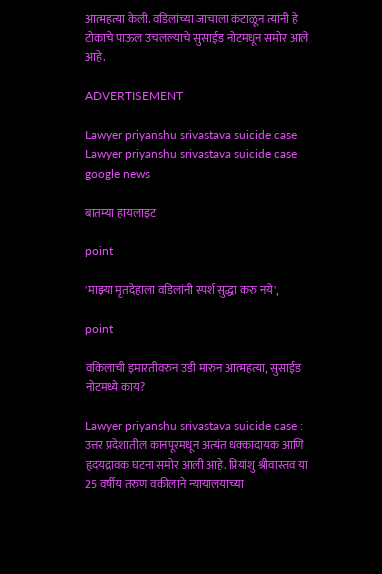आत्महत्या केली. वडिलांच्या जाचाला कंटाळून त्यांनी हे टोकाचे पाऊल उचलल्याचे सुसाईड नोटमधून समोर आले आहे.

ADVERTISEMENT

Lawyer priyanshu srivastava suicide case
Lawyer priyanshu srivastava suicide case
google news

बातम्या हायलाइट

point

'माझ्या मृतदेहाला वडिलांनी स्पर्श सुद्धा करु नये',

point

वकिलाची इमारतीवरुन उडी मारुन आत्महत्या, सुसाईड नोटमध्ये काय?

Lawyer priyanshu srivastava suicide case : उत्तर प्रदेशातील कानपूरमधून अत्यंत धक्कादायक आणि हृदयद्रावक घटना समोर आली आहे. प्रियांशु श्रीवास्तव या 25 वर्षीय तरुण वकीलाने न्यायालयाच्या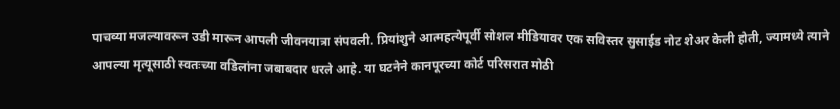पाचव्या मजल्यावरून उडी मारून आपली जीवनयात्रा संपवली. प्रियांशुने आत्महत्येपूर्वी सोशल मीडियावर एक सविस्तर सुसाईड नोट शेअर केली होती, ज्यामध्ये त्याने आपल्या मृत्यूसाठी स्वतःच्या वडिलांना जबाबदार धरले आहे. या घटनेने कानपूरच्या कोर्ट परिसरात मोठी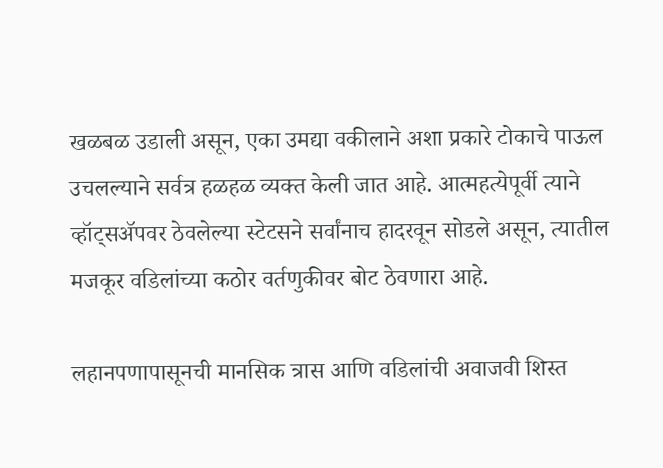खळबळ उडाली असून, एका उमद्या वकीलाने अशा प्रकारे टोकाचे पाऊल उचलल्याने सर्वत्र हळहळ व्यक्त केली जात आहे. आत्महत्येपूर्वी त्याने व्हॉट्सॲपवर ठेवलेल्या स्टेटसने सर्वांनाच हादरवून सोडले असून, त्यातील मजकूर वडिलांच्या कठोर वर्तणुकीवर बोट ठेवणारा आहे.

लहानपणापासूनची मानसिक त्रास आणि वडिलांची अवाजवी शिस्त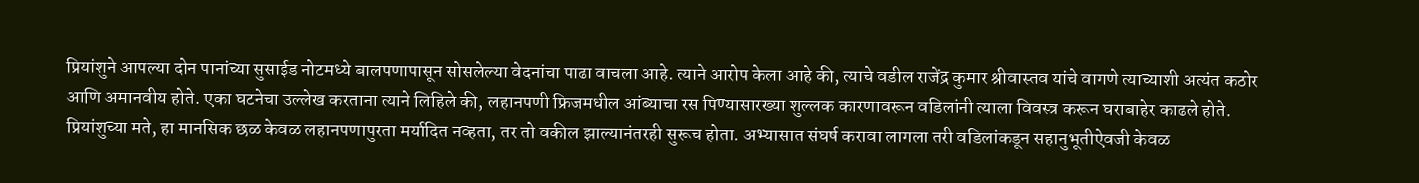प्रियांशुने आपल्या दोन पानांच्या सुसाईड नोटमध्ये बालपणापासून सोसलेल्या वेदनांचा पाढा वाचला आहे. त्याने आरोप केला आहे की, त्याचे वडील राजेंद्र कुमार श्रीवास्तव यांचे वागणे त्याच्याशी अत्यंत कठोर आणि अमानवीय होते. एका घटनेचा उल्लेख करताना त्याने लिहिले की, लहानपणी फ्रिजमधील आंब्याचा रस पिण्यासारख्या शुल्लक कारणावरून वडिलांनी त्याला विवस्त्र करून घराबाहेर काढले होते. प्रियांशुच्या मते, हा मानसिक छळ केवळ लहानपणापुरता मर्यादित नव्हता, तर तो वकील झाल्यानंतरही सुरूच होता. अभ्यासात संघर्ष करावा लागला तरी वडिलांकडून सहानुभूतीऐवजी केवळ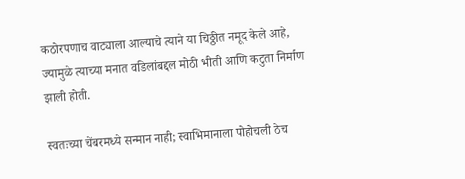कठोरपणाच वाट्याला आल्याचे त्याने या चिठ्ठीत नमूद केले आहे, ज्यामुळे त्याच्या मनात वडिलांबद्दल मोठी भीती आणि कटुता निर्माण झाली होती.

स्वतःच्या चेंबरमध्ये सन्मान नाही; स्वाभिमानाला पोहोचली ठेच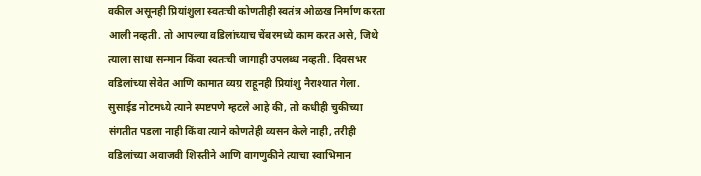वकील असूनही प्रियांशुला स्वतःची कोणतीही स्वतंत्र ओळख निर्माण करता आली नव्हती. तो आपल्या वडिलांच्याच चेंबरमध्ये काम करत असे, जिथे त्याला साधा सन्मान किंवा स्वतःची जागाही उपलब्ध नव्हती. दिवसभर वडिलांच्या सेवेत आणि कामात व्यग्र राहूनही प्रियांशु नैराश्यात गेला. सुसाईड नोटमध्ये त्याने स्पष्टपणे म्हटले आहे की, तो कधीही चुकीच्या संगतीत पडला नाही किंवा त्याने कोणतेही व्यसन केले नाही, तरीही वडिलांच्या अवाजवी शिस्तीने आणि वागणुकीने त्याचा स्वाभिमान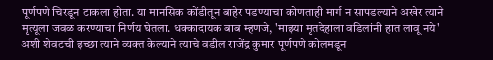पूर्णपणे चिरडून टाकला होता. या मानसिक कोंडीतून बाहेर पडण्याचा कोणताही मार्ग न सापडल्याने अखेर त्याने मृत्यूला जवळ करण्याचा निर्णय घेतला. धक्कादायक बाब म्हणजे, 'माझ्या मृतदेहाला वडिलांनी हात लावू नये' अशी शेवटची इच्छा त्याने व्यक्त केल्याने त्याचे वडील राजेंद्र कुमार पूर्णपणे कोलमडून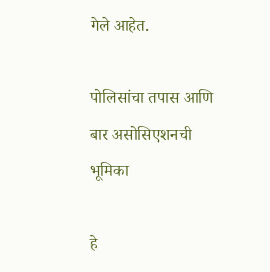गेले आहेत.

पोलिसांचा तपास आणि बार असोसिएशनची भूमिका

हे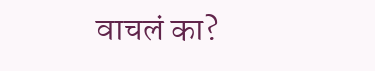वाचलं का?